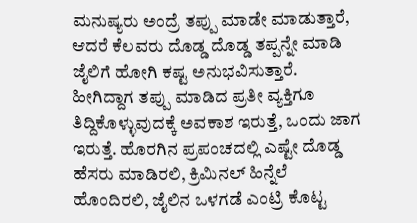ಮನುಷ್ಯರು ಅಂದ್ರೆ ತಪ್ಪು ಮಾಡೇ ಮಾಡುತ್ತಾರೆ, ಆದರೆ ಕೆಲವರು ದೊಡ್ಡ ದೊಡ್ಡ ತಪ್ಪನ್ನೇ ಮಾಡಿ ಜೈಲಿಗೆ ಹೋಗಿ ಕಷ್ಟ ಅನುಭವಿಸುತ್ತಾರೆ. ಹೀಗಿದ್ದಾಗ ತಪ್ಪು ಮಾಡಿದ ಪ್ರತೀ ವ್ಯಕ್ತಿಗೂ ತಿದ್ದಿಕೊಳ್ಳುವುದಕ್ಕೆ ಅವಕಾಶ ಇರುತ್ತೆ, ಒಂದು ಜಾಗ ಇರುತ್ತೆ. ಹೊರಗಿನ ಪ್ರಪಂಚದಲ್ಲಿ ಎಷ್ಟೇ ದೊಡ್ಡ ಹೆಸರು ಮಾಡಿರಲಿ, ಕ್ರಿಮಿನಲ್ ಹಿನ್ನೆಲೆ ಹೊಂದಿರಲಿ, ಜೈಲಿನ ಒಳಗಡೆ ಎಂಟ್ರಿ ಕೊಟ್ಟ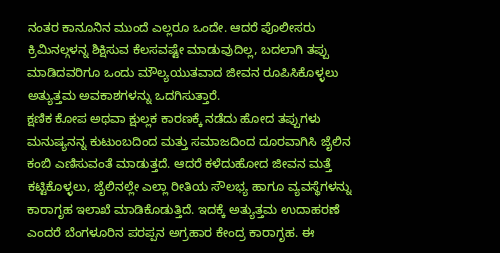ನಂತರ ಕಾನೂನಿನ ಮುಂದೆ ಎಲ್ಲರೂ ಒಂದೇ. ಆದರೆ ಪೊಲೀಸರು ಕ್ರಿಮಿನಲ್ಗಳನ್ನ ಶಿಕ್ಷಿಸುವ ಕೆಲಸವಷ್ಟೇ ಮಾಡುವುದಿಲ್ಲ, ಬದಲಾಗಿ ತಪ್ಪು ಮಾಡಿದವರಿಗೂ ಒಂದು ಮೌಲ್ಯಯುತವಾದ ಜೀವನ ರೂಪಿಸಿಕೊಳ್ಳಲು ಅತ್ಯುತ್ತಮ ಅವಕಾಶಗಳನ್ನು ಒದಗಿಸುತ್ತಾರೆ.
ಕ್ಷಣಿಕ ಕೋಪ ಅಥವಾ ಕ್ಷುಲ್ಲಕ ಕಾರಣಕ್ಕೆ ನಡೆದು ಹೋದ ತಪ್ಪುಗಳು ಮನುಷ್ಯನನ್ನ ಕುಟುಂಬದಿಂದ ಮತ್ತು ಸಮಾಜದಿಂದ ದೂರವಾಗಿಸಿ ಜೈಲಿನ ಕಂಬಿ ಎಣಿಸುವಂತೆ ಮಾಡುತ್ತದೆ. ಆದರೆ ಕಳೆದುಹೋದ ಜೀವನ ಮತ್ತೆ ಕಟ್ಟಿಕೊಳ್ಳಲು, ಜೈಲಿನಲ್ಲೇ ಎಲ್ಲಾ ರೀತಿಯ ಸೌಲಭ್ಯ ಹಾಗೂ ವ್ಯವಸ್ಥೆಗಳನ್ನು ಕಾರಾಗೃಹ ಇಲಾಖೆ ಮಾಡಿಕೊಡುತ್ತಿದೆ. ಇದಕ್ಕೆ ಅತ್ಯುತ್ತಮ ಉದಾಹರಣೆ ಎಂದರೆ ಬೆಂಗಳೂರಿನ ಪರಪ್ಪನ ಅಗ್ರಹಾರ ಕೇಂದ್ರ ಕಾರಾಗೃಹ. ಈ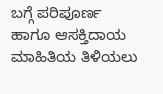ಬಗ್ಗೆ ಪರಿಪೂರ್ಣ ಹಾಗೂ ಆಸಕ್ತಿದಾಯ ಮಾಹಿತಿಯ ತಿಳಿಯಲು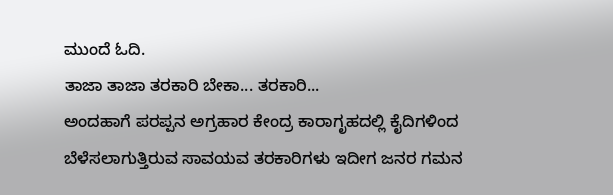ಮುಂದೆ ಓದಿ.
ತಾಜಾ ತಾಜಾ ತರಕಾರಿ ಬೇಕಾ... ತರಕಾರಿ...
ಅಂದಹಾಗೆ ಪರಪ್ಪನ ಅಗ್ರಹಾರ ಕೇಂದ್ರ ಕಾರಾಗೃಹದಲ್ಲಿ ಕೈದಿಗಳಿಂದ ಬೆಳೆಸಲಾಗುತ್ತಿರುವ ಸಾವಯವ ತರಕಾರಿಗಳು ಇದೀಗ ಜನರ ಗಮನ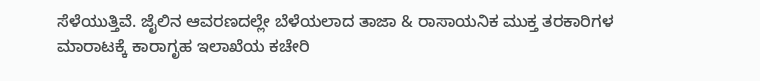ಸೆಳೆಯುತ್ತಿವೆ. ಜೈಲಿನ ಆವರಣದಲ್ಲೇ ಬೆಳೆಯಲಾದ ತಾಜಾ & ರಾಸಾಯನಿಕ ಮುಕ್ತ ತರಕಾರಿಗಳ ಮಾರಾಟಕ್ಕೆ ಕಾರಾಗೃಹ ಇಲಾಖೆಯ ಕಚೇರಿ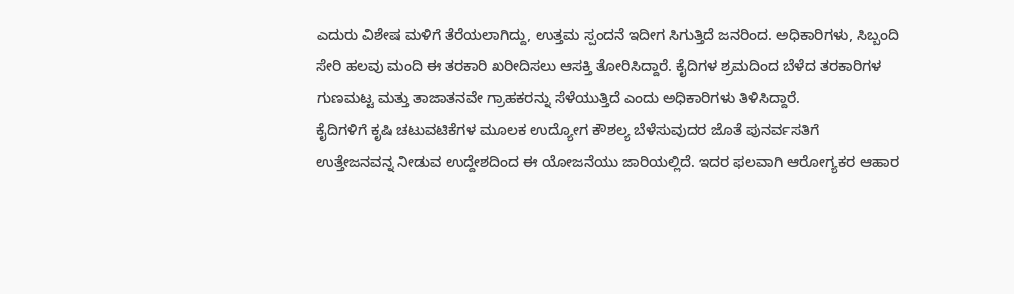ಎದುರು ವಿಶೇಷ ಮಳಿಗೆ ತೆರೆಯಲಾಗಿದ್ದು, ಉತ್ತಮ ಸ್ಪಂದನೆ ಇದೀಗ ಸಿಗುತ್ತಿದೆ ಜನರಿಂದ. ಅಧಿಕಾರಿಗಳು, ಸಿಬ್ಬಂದಿ ಸೇರಿ ಹಲವು ಮಂದಿ ಈ ತರಕಾರಿ ಖರೀದಿಸಲು ಆಸಕ್ತಿ ತೋರಿಸಿದ್ದಾರೆ. ಕೈದಿಗಳ ಶ್ರಮದಿಂದ ಬೆಳೆದ ತರಕಾರಿಗಳ ಗುಣಮಟ್ಟ ಮತ್ತು ತಾಜಾತನವೇ ಗ್ರಾಹಕರನ್ನು ಸೆಳೆಯುತ್ತಿದೆ ಎಂದು ಅಧಿಕಾರಿಗಳು ತಿಳಿಸಿದ್ದಾರೆ.
ಕೈದಿಗಳಿಗೆ ಕೃಷಿ ಚಟುವಟಿಕೆಗಳ ಮೂಲಕ ಉದ್ಯೋಗ ಕೌಶಲ್ಯ ಬೆಳೆಸುವುದರ ಜೊತೆ ಪುನರ್ವಸತಿಗೆ ಉತ್ತೇಜನವನ್ನ ನೀಡುವ ಉದ್ದೇಶದಿಂದ ಈ ಯೋಜನೆಯು ಜಾರಿಯಲ್ಲಿದೆ. ಇದರ ಫಲವಾಗಿ ಆರೋಗ್ಯಕರ ಆಹಾರ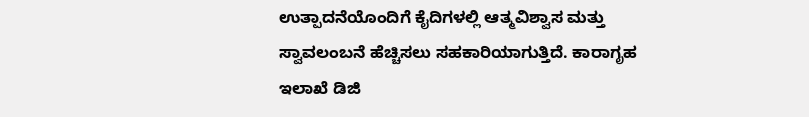ಉತ್ಪಾದನೆಯೊಂದಿಗೆ ಕೈದಿಗಳಲ್ಲಿ ಆತ್ಮವಿಶ್ವಾಸ ಮತ್ತು ಸ್ವಾವಲಂಬನೆ ಹೆಚ್ಚಿಸಲು ಸಹಕಾರಿಯಾಗುತ್ತಿದೆ. ಕಾರಾಗೃಹ ಇಲಾಖೆ ಡಿಜಿ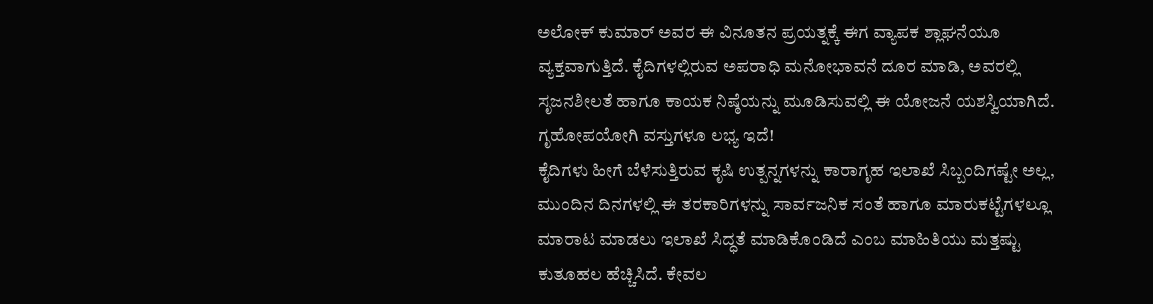ಅಲೋಕ್ ಕುಮಾರ್ ಅವರ ಈ ವಿನೂತನ ಪ್ರಯತ್ನಕ್ಕೆ ಈಗ ವ್ಯಾಪಕ ಶ್ಲಾಘನೆಯೂ ವ್ಯಕ್ತವಾಗುತ್ತಿದೆ. ಕೈದಿಗಳಲ್ಲಿರುವ ಅಪರಾಧಿ ಮನೋಭಾವನೆ ದೂರ ಮಾಡಿ, ಅವರಲ್ಲಿ ಸೃಜನಶೀಲತೆ ಹಾಗೂ ಕಾಯಕ ನಿಷ್ಠೆಯನ್ನು ಮೂಡಿಸುವಲ್ಲಿ ಈ ಯೋಜನೆ ಯಶಸ್ವಿಯಾಗಿದೆ.
ಗೃಹೋಪಯೋಗಿ ವಸ್ತುಗಳೂ ಲಭ್ಯ ಇದೆ!
ಕೈದಿಗಳು ಹೀಗೆ ಬೆಳೆಸುತ್ತಿರುವ ಕೃಷಿ ಉತ್ಪನ್ನಗಳನ್ನು ಕಾರಾಗೃಹ ಇಲಾಖೆ ಸಿಬ್ಬಂದಿಗಷ್ಟೇ ಅಲ್ಲ, ಮುಂದಿನ ದಿನಗಳಲ್ಲಿ ಈ ತರಕಾರಿಗಳನ್ನು ಸಾರ್ವಜನಿಕ ಸಂತೆ ಹಾಗೂ ಮಾರುಕಟ್ಟೆಗಳಲ್ಲೂ ಮಾರಾಟ ಮಾಡಲು ಇಲಾಖೆ ಸಿದ್ಧತೆ ಮಾಡಿಕೊಂಡಿದೆ ಎಂಬ ಮಾಹಿತಿಯು ಮತ್ತಷ್ಟು ಕುತೂಹಲ ಹೆಚ್ಚಿಸಿದೆ. ಕೇವಲ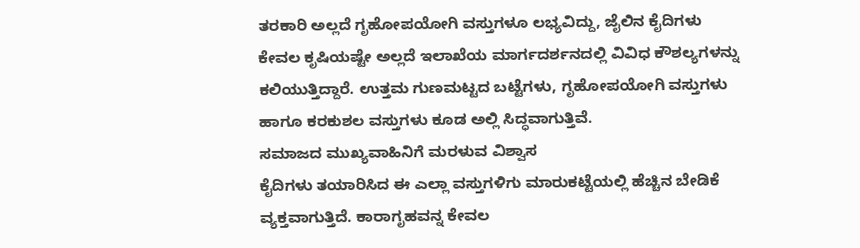ತರಕಾರಿ ಅಲ್ಲದೆ ಗೃಹೋಪಯೋಗಿ ವಸ್ತುಗಳೂ ಲಭ್ಯವಿದ್ದು, ಜೈಲಿನ ಕೈದಿಗಳು ಕೇವಲ ಕೃಷಿಯಷ್ಟೇ ಅಲ್ಲದೆ ಇಲಾಖೆಯ ಮಾರ್ಗದರ್ಶನದಲ್ಲಿ ವಿವಿಧ ಕೌಶಲ್ಯಗಳನ್ನು ಕಲಿಯುತ್ತಿದ್ದಾರೆ. ಉತ್ತಮ ಗುಣಮಟ್ಟದ ಬಟ್ಟೆಗಳು, ಗೃಹೋಪಯೋಗಿ ವಸ್ತುಗಳು ಹಾಗೂ ಕರಕುಶಲ ವಸ್ತುಗಳು ಕೂಡ ಅಲ್ಲಿ ಸಿದ್ಧವಾಗುತ್ತಿವೆ.
ಸಮಾಜದ ಮುಖ್ಯವಾಹಿನಿಗೆ ಮರಳುವ ವಿಶ್ವಾಸ
ಕೈದಿಗಳು ತಯಾರಿಸಿದ ಈ ಎಲ್ಲಾ ವಸ್ತುಗಳಿಗು ಮಾರುಕಟ್ಟೆಯಲ್ಲಿ ಹೆಚ್ಚಿನ ಬೇಡಿಕೆ ವ್ಯಕ್ತವಾಗುತ್ತಿದೆ. ಕಾರಾಗೃಹವನ್ನ ಕೇವಲ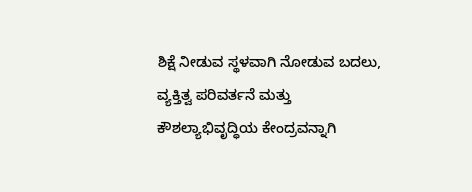ಶಿಕ್ಷೆ ನೀಡುವ ಸ್ಥಳವಾಗಿ ನೋಡುವ ಬದಲು, ವ್ಯಕ್ತಿತ್ವ ಪರಿವರ್ತನೆ ಮತ್ತು ಕೌಶಲ್ಯಾಭಿವೃದ್ಧಿಯ ಕೇಂದ್ರವನ್ನಾಗಿ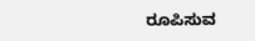ರೂಪಿಸುವ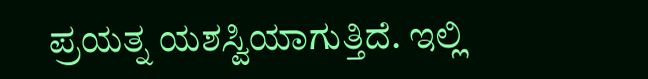ಪ್ರಯತ್ನ ಯಶಸ್ವಿಯಾಗುತ್ತಿದೆ. ಇಲ್ಲಿ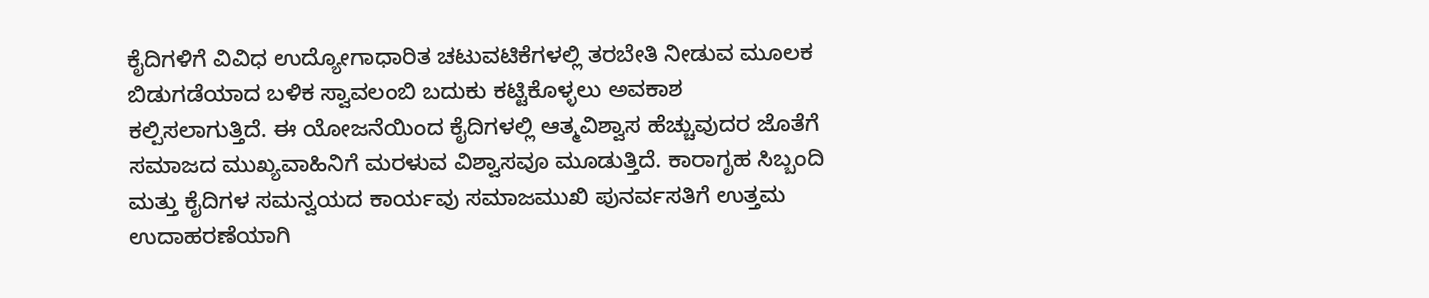ಕೈದಿಗಳಿಗೆ ವಿವಿಧ ಉದ್ಯೋಗಾಧಾರಿತ ಚಟುವಟಿಕೆಗಳಲ್ಲಿ ತರಬೇತಿ ನೀಡುವ ಮೂಲಕ ಬಿಡುಗಡೆಯಾದ ಬಳಿಕ ಸ್ವಾವಲಂಬಿ ಬದುಕು ಕಟ್ಟಿಕೊಳ್ಳಲು ಅವಕಾಶ ಕಲ್ಪಿಸಲಾಗುತ್ತಿದೆ. ಈ ಯೋಜನೆಯಿಂದ ಕೈದಿಗಳಲ್ಲಿ ಆತ್ಮವಿಶ್ವಾಸ ಹೆಚ್ಚುವುದರ ಜೊತೆಗೆ ಸಮಾಜದ ಮುಖ್ಯವಾಹಿನಿಗೆ ಮರಳುವ ವಿಶ್ವಾಸವೂ ಮೂಡುತ್ತಿದೆ. ಕಾರಾಗೃಹ ಸಿಬ್ಬಂದಿ ಮತ್ತು ಕೈದಿಗಳ ಸಮನ್ವಯದ ಕಾರ್ಯವು ಸಮಾಜಮುಖಿ ಪುನರ್ವಸತಿಗೆ ಉತ್ತಮ ಉದಾಹರಣೆಯಾಗಿ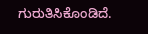ಗುರುತಿಸಿಕೊಂಡಿದೆ.